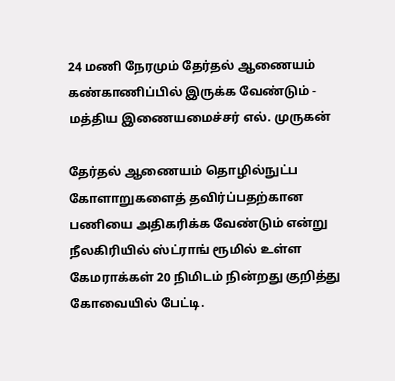24 மணி நேரமும் தேர்தல் ஆணையம் கண்காணிப்பில் இருக்க வேண்டும் - மத்திய இணையமைச்சர் எல். முருகன்

தேர்தல் ஆணையம் தொழில்நுட்ப கோளாறுகளைத் தவிர்ப்பதற்கான பணியை அதிகரிக்க வேண்டும் என்று நீலகிரியில் ஸ்ட்ராங் ரூமில் உள்ள கேமராக்கள் 20 நிமிடம் நின்றது குறித்து கோவையில் பேட்டி.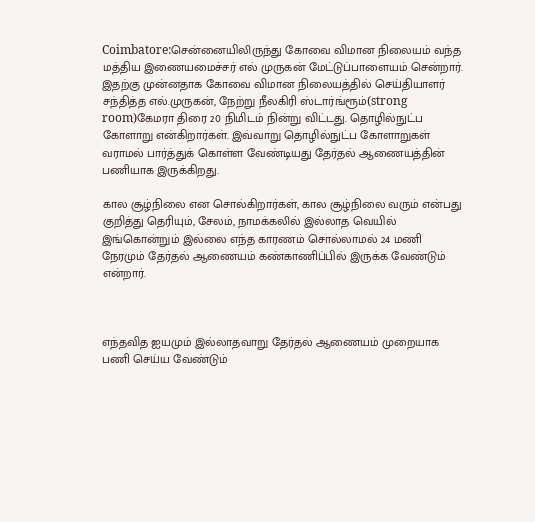Coimbatore:சென்னையிலிருந்து கோவை விமான நிலையம் வந்த மத்திய இணையமைச்சர் எல் முருகன் மேட்டுப்பாளையம் சென்றார். இதற்கு முன்னதாக கோவை விமான நிலையத்தில் செய்தியாளர் சந்தித்த எல்.முருகன், நேற்று நீலகிரி ஸ்டார்ங்ரூம்(strong room)கேமரா திரை 20 நிமிடம் நின்று விட்டது. தொழில்நுட்ப கோளாறு என்கிறார்கள். இவ்வாறு தொழில்நுட்ப கோளாறுகள் வராமல் பார்த்துக் கொள்ள வேண்டியது தேர்தல் ஆணையத்தின் பணியாக இருக்கிறது.

கால சூழ்நிலை என சொல்கிறார்கள், கால சூழ்நிலை வரும் என்பது குறித்து தெரியும், சேலம், நாமக்கலில் இல்லாத வெயில் இங்கொன்றும் இல்லை எந்த காரணம் சொல்லாமல் 24 மணி நேரமும் தேர்தல் ஆணையம் கண்காணிப்பில் இருக்க வேண்டும் என்றார்.



எந்தவித ஐயமும் இல்லாதவாறு தேர்தல் ஆணையம் முறையாக பணி செய்ய வேண்டும்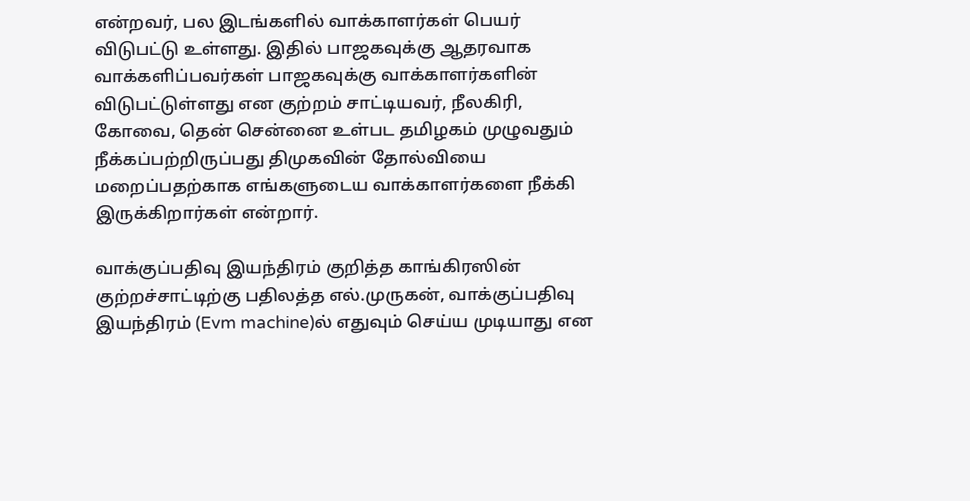என்றவர், பல இடங்களில் வாக்காளர்கள் பெயர் விடுபட்டு உள்ளது. இதில் பாஜகவுக்கு ஆதரவாக வாக்களிப்பவர்கள் பாஜகவுக்கு வாக்காளர்களின் விடுபட்டுள்ளது என குற்றம் சாட்டியவர், நீலகிரி, கோவை, தென் சென்னை உள்பட தமிழகம் முழுவதும் நீக்கப்பற்றிருப்பது திமுகவின் தோல்வியை மறைப்பதற்காக எங்களுடைய வாக்காளர்களை நீக்கி இருக்கிறார்கள் என்றார்.

வாக்குப்பதிவு இயந்திரம் குறித்த காங்கிரஸின் குற்றச்சாட்டிற்கு பதிலத்த எல்.முருகன், வாக்குப்பதிவு இயந்திரம் (Evm machine)ல் எதுவும் செய்ய முடியாது என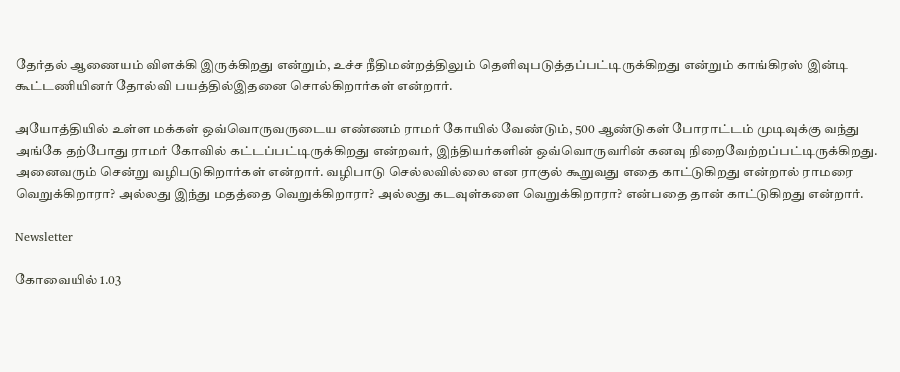தேர்தல் ஆணையம் விளக்கி இருக்கிறது என்றும், உச்ச நீதிமன்றத்திலும் தெளிவுபடுத்தப்பட்டிருக்கிறது என்றும் காங்கிரஸ் இன்டி கூட்டணியினர் தோல்வி பயத்தில்இதனை சொல்கிறார்கள் என்றார்.

அயோத்தியில் உள்ள மக்கள் ஒவ்வொருவருடைய எண்ணம் ராமர் கோயில் வேண்டும், 500 ஆண்டுகள் போராட்டம் முடிவுக்கு வந்து அங்கே தற்போது ராமர் கோவில் கட்டப்பட்டிருக்கிறது என்றவர், இந்தியர்களின் ஒவ்வொருவரின் கனவு நிறைவேற்றப்பட்டிருக்கிறது. அனைவரும் சென்று வழிபடுகிறார்கள் என்றார். வழிபாடு செல்லவில்லை என ராகுல் கூறுவது எதை காட்டுகிறது என்றால் ராமரை வெறுக்கிறாரா? அல்லது இந்து மதத்தை வெறுக்கிறாரா? அல்லது கடவுள்களை வெறுக்கிறாரா? என்பதை தான் காட்டுகிறது என்றார்.

Newsletter

கோவையில் 1.03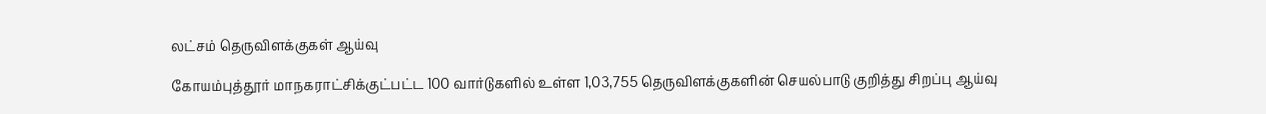லட்சம் தெருவிளக்குகள் ஆய்வு

கோயம்புத்தூர் மாநகராட்சிக்குட்பட்ட 100 வார்டுகளில் உள்ள 1,03,755 தெருவிளக்குகளின் செயல்பாடு குறித்து சிறப்பு ஆய்வு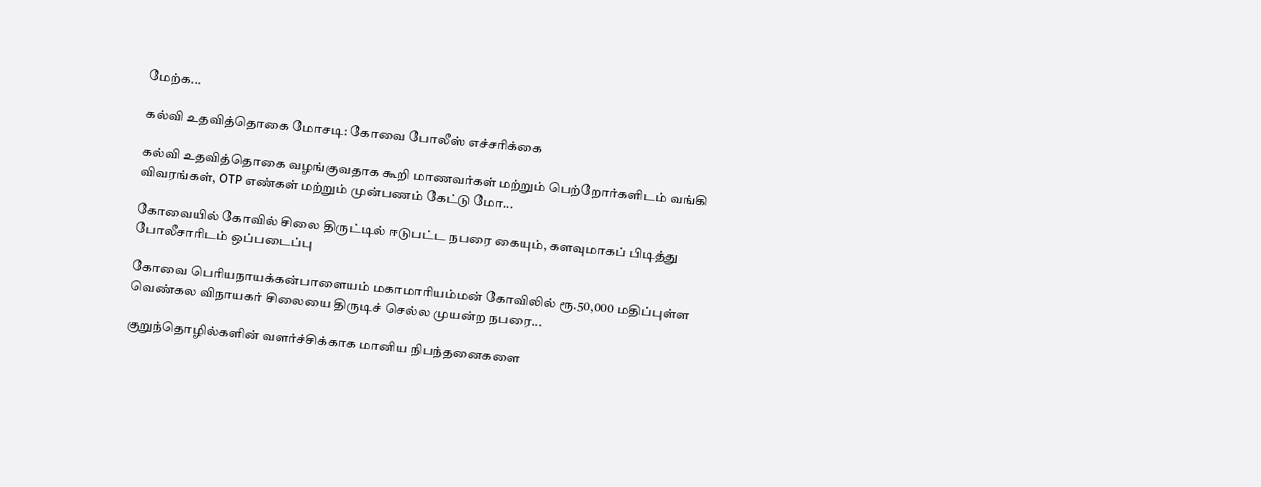மேற்க...

கல்வி உதவித்தொகை மோசடி: கோவை போலீஸ் எச்சரிக்கை

கல்வி உதவித்தொகை வழங்குவதாக கூறி மாணவர்கள் மற்றும் பெற்றோர்களிடம் வங்கி விவரங்கள், OTP எண்கள் மற்றும் முன்பணம் கேட்டு மோ...

கோவையில் கோவில் சிலை திருட்டில் ஈடுபட்ட நபரை கையும், களவுமாகப் பிடித்து போலீசாரிடம் ஒப்படைப்பு

கோவை பெரியநாயக்கன்பாளையம் மகாமாரியம்மன் கோவிலில் ரூ.50,000 மதிப்புள்ள வெண்கல விநாயகர் சிலையை திருடிச் செல்ல முயன்ற நபரை...

குறுந்தொழில்களின் வளர்ச்சிக்காக மானிய நிபந்தனைகளை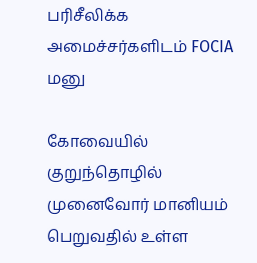பரிசீலிக்க அமைச்சர்களிடம் FOCIA மனு

கோவையில் குறுந்தொழில் முனைவோர் மானியம் பெறுவதில் உள்ள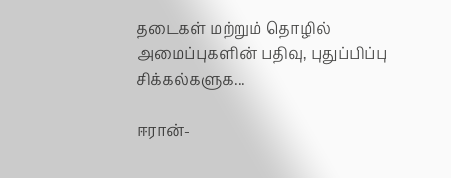தடைகள் மற்றும் தொழில் அமைப்புகளின் பதிவு, புதுப்பிப்பு சிக்கல்களுக...

ஈரான்-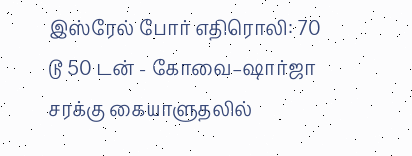இஸ்ரேல் போர் எதிரொலி: 70 டூ 50 டன் - கோவை–ஷார்ஜா சரக்கு கையாளுதலில்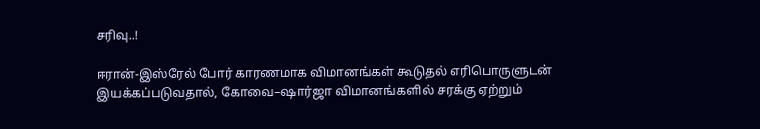சரிவு..!

ஈரான்-இஸ்ரேல் போர் காரணமாக விமானங்கள் கூடுதல் எரிபொருளுடன் இயக்கப்படுவதால், கோவை–ஷார்ஜா விமானங்களில் சரக்கு ஏற்றும்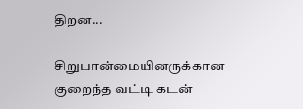திறன...

சிறுபான்மையினருக்கான குறைந்த வட்டி கடன்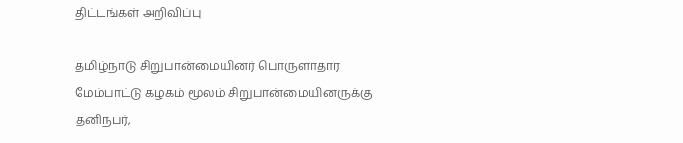திட்டங்கள் அறிவிப்பு

தமிழ்நாடு சிறுபான்மையினர் பொருளாதார மேம்பாட்டு கழகம் மூலம் சிறுபான்மையினருக்கு தனிநபர்,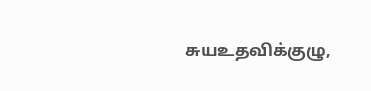சுயஉதவிக்குழு,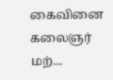கைவினை கலைஞர் மற்...